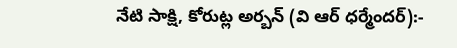నేటి సాక్షి, కోరుట్ల అర్బన్ (వి ఆర్ ధర్మేందర్):-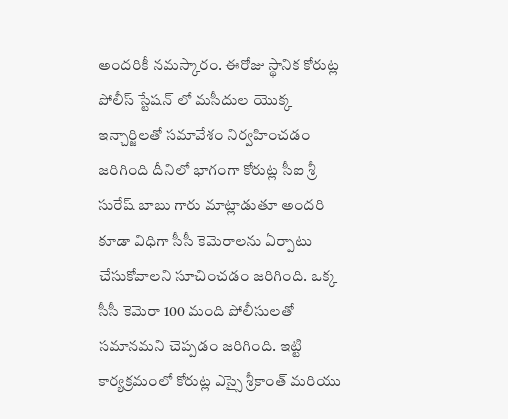అందరికీ నమస్కారం. ఈరోజు స్థానిక కోరుట్ల పోలీస్ స్టేషన్ లో మసీదుల యొక్క ఇన్చార్జిలతో సమావేశం నిర్వహించడం జరిగింది దీనిలో భాగంగా కోరుట్ల సీఐ శ్రీ సురేష్ బాబు గారు మాట్లాడుతూ అందరి కూడా విధిగా సీసీ కెమెరాలను ఏర్పాటు చేసుకోవాలని సూచించడం జరిగింది. ఒక్క సీసీ కెమెరా 100 మంది పోలీసులతో సమానమని చెప్పడం జరిగింది. ఇట్టి కార్యక్రమంలో కోరుట్ల ఎస్సై శ్రీకాంత్ మరియు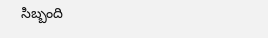సిబ్బంది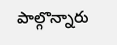పాల్గొన్నారు